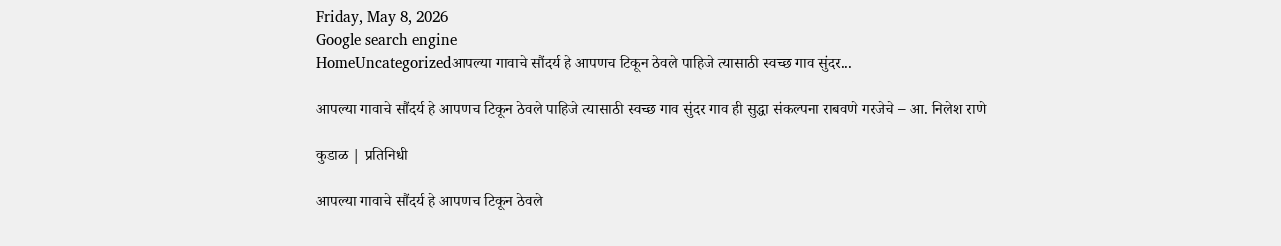Friday, May 8, 2026
Google search engine
HomeUncategorizedआपल्या गावाचे सौंदर्य हे आपणच टिकून ठेवले पाहिजे त्यासाठी स्वच्छ गाव सुंदर...

आपल्या गावाचे सौंदर्य हे आपणच टिकून ठेवले पाहिजे त्यासाठी स्वच्छ गाव सुंदर गाव ही सुद्धा संकल्पना राबवणे गरजेचे – आ. निलेश राणे

कुडाळ | प्रतिनिधी

आपल्या गावाचे सौंदर्य हे आपणच टिकून ठेवले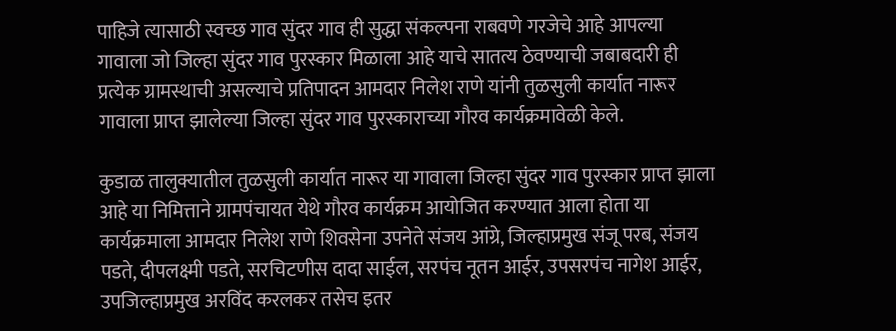पाहिजे त्यासाठी स्वच्छ गाव सुंदर गाव ही सुद्धा संकल्पना राबवणे गरजेचे आहे आपल्या गावाला जो जिल्हा सुंदर गाव पुरस्कार मिळाला आहे याचे सातत्य ठेवण्याची जबाबदारी ही प्रत्येक ग्रामस्थाची असल्याचे प्रतिपादन आमदार निलेश राणे यांनी तुळसुली कार्यात नारूर गावाला प्राप्त झालेल्या जिल्हा सुंदर गाव पुरस्काराच्या गौरव कार्यक्रमावेळी केले.

कुडाळ तालुक्यातील तुळसुली कार्यात नारूर या गावाला जिल्हा सुंदर गाव पुरस्कार प्राप्त झाला आहे या निमित्ताने ग्रामपंचायत येथे गौरव कार्यक्रम आयोजित करण्यात आला होता या कार्यक्रमाला आमदार निलेश राणे शिवसेना उपनेते संजय आंग्रे, जिल्हाप्रमुख संजू परब, संजय पडते, दीपलक्ष्मी पडते, सरचिटणीस दादा साईल, सरपंच नूतन आईर, उपसरपंच नागेश आईर, उपजिल्हाप्रमुख अरविंद करलकर तसेच इतर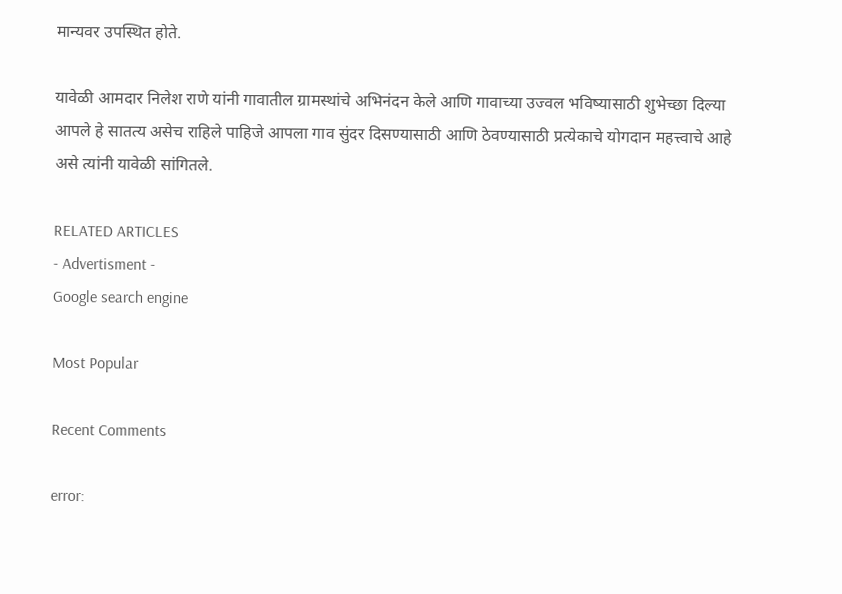मान्यवर उपस्थित होते.

यावेळी आमदार निलेश राणे यांनी गावातील ग्रामस्थांचे अभिनंदन केले आणि गावाच्या उज्वल भविष्यासाठी शुभेच्छा दिल्या आपले हे सातत्य असेच राहिले पाहिजे आपला गाव सुंदर दिसण्यासाठी आणि ठेवण्यासाठी प्रत्येकाचे योगदान महत्त्वाचे आहे असे त्यांनी यावेळी सांगितले.

RELATED ARTICLES
- Advertisment -
Google search engine

Most Popular

Recent Comments

error: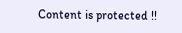Content is protected !!